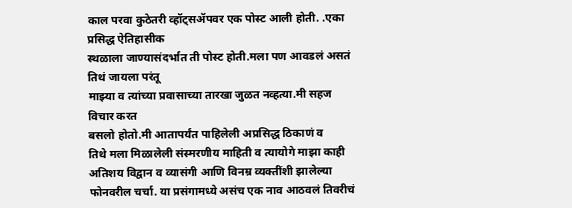काल परवा कुठेतरी व्हॉट्सॲपवर एक पोस्ट आली होती. .एका प्रसिद्ध ऐतिहासीक
स्थळाला जाण्यासंदर्भात ती पोस्ट होती.मला पण आवडलं असतं तिथं जायला परंतू
माझ्या व त्यांच्या प्रवासाच्या तारखा जुळत नव्हत्या.मी सहज विचार करत
बसलो होतो.मी आतापर्यंत पाहिलेली अप्रसिद्ध ठिकाणं व
तिथे मला मिळालेली संस्मरणीय माहिती व त्यायोगे माझा काही अतिशय विद्वान व व्यासंगी आणि विनम्र व्यक्तींशी झालेल्या फोनवरील चर्चा. या प्रसंगामध्ये असंच एक नाव आठवलं तिवरीचं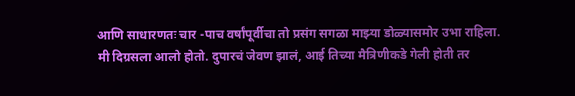आणि साधारणतः चार -पाच वर्षांपूर्वीचा तो प्रसंग सगळा माझ्या डोळ्यासमोर उभा राहिला.
मी दिग्रसला आलो होतो. दुपारचं जेवण झालं, आई तिच्या मैत्रिणीकडे गेली होती तर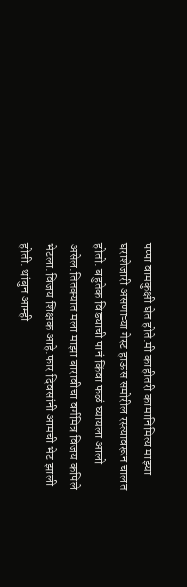पप्पा वामकुक्षी घेत होते.मी काहीतरी कामानिमित्य माझ्या घराशेजारी असणाऱ्या गेस्ट हाऊस समोरील रस्त्यावरून चालत होतो. बहुतेक विड्याची पानं किंवा फळं घ्यायला आलो असेल.तितक्यात मला माझा बारावीचा वर्गमित्र विजय कपिले भेटला.विजय शिक्षक आहे.फार दिवसांनी आमची भेट झाली होती. थांबुन आम्ही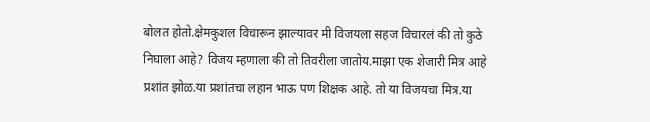बोलत होतो.क्षेमकुशल विचारून झाल्यावर मी विजयला सहज विचारलं की तो कुठे निघाला आहे? विजय म्हणाला की तो तिवरीला जातोय.माझा एक शेजारी मित्र आहे प्रशांत झोळ.या प्रशांतचा लहान भाऊ पण शिक्षक आहे. तो या विजयचा मित्र.या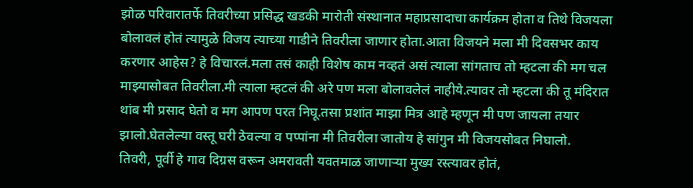झोळ परिवारातर्फे तिवरीच्या प्रसिद्ध खडकी मारोती संस्थानात महाप्रसादाचा कार्यक्रम होता व तिथे विजयला बोलावलं होतं त्यामुळे विजय त्याच्या गाडीने तिवरीला जाणार होता.आता विजयने मला मी दिवसभर काय करणार आहेस? हे विचारलं.मला तसं काही विशेष काम नव्हतं असं त्याला सांगताच तो म्हटला की मग चल माझ्यासोबत तिवरीला.मी त्याला म्हटलं की अरे पण मला बोलावलेलं नाहीये.त्यावर तो म्हटला की तू मंदिरात थांब मी प्रसाद घेतो व मग आपण परत निघू.तसा प्रशांत माझा मित्र आहे म्हणून मी पण जायला तयार झालो.घेतलेल्या वस्तू घरी ठेवल्या व पप्पांना मी तिवरीला जातोय हे सांगुन मी विजयसोबत निघालो.
तिवरी, पूर्वी हे गाव दिग्रस वरून अमरावती यवतमाळ जाणाऱ्या मुख्य रस्त्यावर होतं,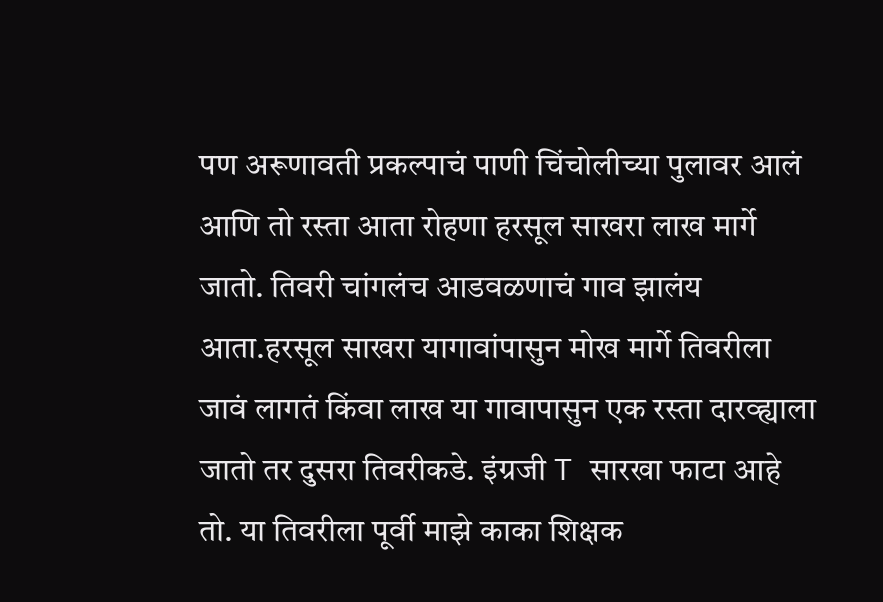पण अरूणावती प्रकल्पाचं पाणी चिंचोलीच्या पुलावर आलं आणि तो रस्ता आता रोहणा हरसूल साखरा लाख मार्गे जातो. तिवरी चांगलंच आडवळणाचं गाव झालंय आता.हरसूल साखरा यागावांपासुन मोख मार्गे तिवरीला जावं लागतं किंवा लाख या गावापासुन एक रस्ता दारव्ह्याला जातो तर दुसरा तिवरीकडे. इंग्रजी T सारखा फाटा आहे तो. या तिवरीला पूर्वी माझे काका शिक्षक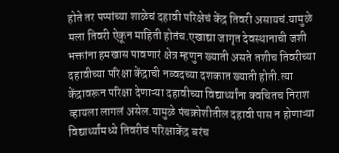होते तर पप्पांच्या शाळेचं दहावी परिक्षेचं केंद्र तिवरी असायचं.यामुळे मला तिवरी ऐकून माहिती होतंच.एखाद्या जागृत देवस्थानाची जशी भक्तांना हमखास पावणारं क्षेत्र म्हणुन ख्याती असते तशीच तिवरीच्या दहावीच्या परिक्षा केंद्राची नव्वदच्या दशकात ख्याती होती.त्या केंद्रावरून परिक्षा देणाऱ्या दहावीच्या विद्यार्थ्यांना क्वचितच निराश व्हायला लागलं असेल.यामुळे पंचक्रोशीतील दहावी पास न होणाऱ्या विद्यार्थ्यांमध्ये तिवरीचं परिक्षाकेंद्र बरंच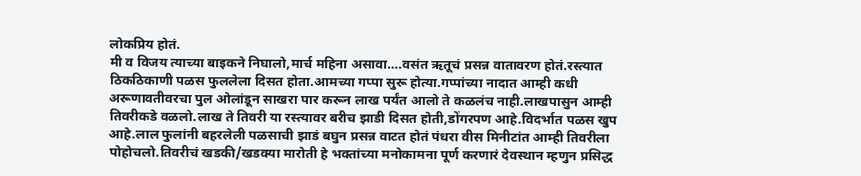लोकप्रिय होतं.
मी व विजय त्याच्या बाइकने निघालो,मार्च महिना असावा….वसंत ऋतूचं प्रसन्न वातावरण होतं.रस्त्यात ठिकठिकाणी पळस फुललेला दिसत होता.आमच्या गप्पा सुरू होत्या.गप्पांच्या नादात आम्ही कधी अरूणावतीवरचा पुल ओलांडून साखरा पार करून लाख पर्यंत आलो ते कळलंच नाही.लाखपासुन आम्ही तिवरीकडे वळलो.लाख ते तिवरी या रस्त्यावर बरीच झाडी दिसत होती,डोंगरपण आहे.विदर्भात पळस खुप आहे.लाल फुलांनी बहरलेली पळसाची झाडं बघुन प्रसन्न वाटत होतं पंधरा वीस मिनीटांत आम्ही तिवरीला पोहोचलो.तिवरीचं खडकी/खडक्या मारोती हे भक्तांच्या मनोकामना पूर्ण करणारं देवस्थान म्हणुन प्रसिद्ध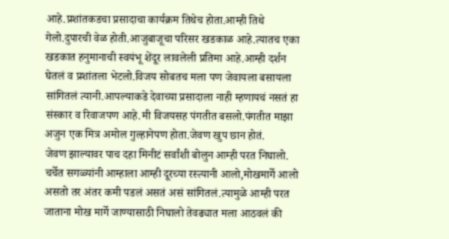आहे.प्रशांतकडचा प्रसादाचा कार्यक्रम तिथेच होता.आम्ही तिथे गेलो.दुपारची वेळ होती.आजुबाजूचा परिसर खडकाळ आहे.त्यातच एका खडकात हनुमानाची स्वयंभू शेंदूर लावलेली प्रतिमा आहे.आम्ही दर्शन घेतलं व प्रशांतला भेटलो.विजय सोबतच मला पण जेवायला बसायला सांगितलं त्यानी.आपल्याकडे देवाच्या प्रसादाला नाही म्हणायचं नसतं हा संस्कार व रिवाजपण आहे.मी विजयसह पंगतीत बसलो.पंगतीत माझा अजुन एक मित्र अमोल गुल्हानेपण होता.जेवण खुप छान होतं.
जेवण झाल्यावर पाच दहा मिनीटं सर्वांशी बोलुन आम्ही परत निघालो. चर्चेत सगळ्यांनी आम्हाला आम्ही दूरच्या रस्त्यानी आलो,मोखमार्गे आलो असतो तर अंतर कमी पडलं असतं असं सांगितलं.त्यामुळे आम्ही परत जाताना मोख मार्गे जाण्यासाठी निघालो तेवढ्यात मला आठवलं की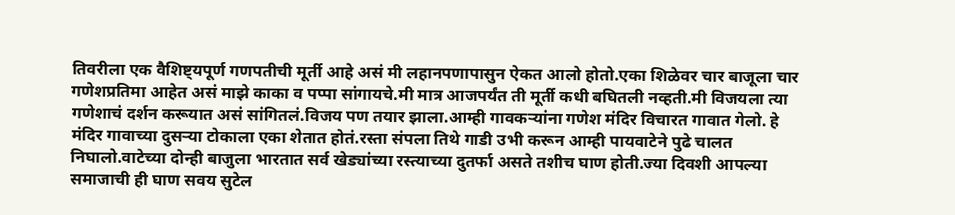तिवरीला एक वैशिष्ट्यपूर्ण गणपतीची मूर्ती आहे असं मी लहानपणापासुन ऐकत आलो होतो.एका शिळेवर चार बाजूला चार गणेशप्रतिमा आहेत असं माझे काका व पप्पा सांगायचे.मी मात्र आजपर्यंत ती मूर्ती कधी बघितली नव्हती.मी विजयला त्या गणेशाचं दर्शन करूयात असं सांगितलं.विजय पण तयार झाला.आम्ही गावकऱ्यांना गणेश मंदिर विचारत गावात गेलो. हे मंदिर गावाच्या दुसऱ्या टोकाला एका शेतात होतं.रस्ता संपला तिथे गाडी उभी करून आम्ही पायवाटेने पुढे चालत निघालो.वाटेच्या दोन्ही बाजुला भारतात सर्व खेड्यांच्या रस्त्याच्या दुतर्फा असते तशीच घाण होती.ज्या दिवशी आपल्या समाजाची ही घाण सवय सुटेल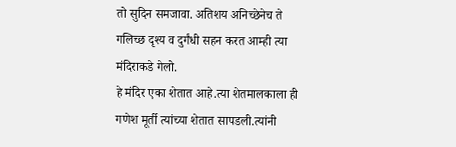तो सुदिन समजावा. अतिशय अनिच्छेनेच ते गलिच्छ दृश्य व दुर्गंधी सहन करत आम्ही त्या मंदिराकडे गेलो.
हे मंदिर एका शेतात आहे.त्या शेतमालकाला ही गणेश मूर्ती त्यांच्या शेतात सापडली.त्यांनी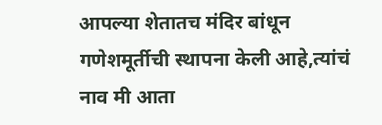आपल्या शेतातच मंदिर बांधून गणेशमूर्तीची स्थापना केली आहे,त्यांचं नाव मी आता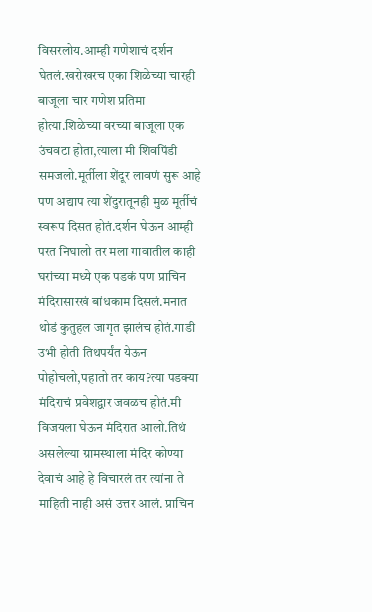विसरलोय.आम्ही गणेशाचं दर्शन घेतलं.खरोखरच एका शिळेच्या चारही बाजूला चार गणेश प्रतिमा होत्या.शिळेच्या वरच्या बाजूला एक उंचवटा होता,त्याला मी शिवपिंडी समजलो.मूर्तीला शेंदूर लावणं सुरू आहे पण अद्याप त्या शेंदुरातूनही मुळ मूर्तीचं स्वरूप दिसत होतं.दर्शन घेऊन आम्ही परत निघालो तर मला गावातील काही घरांच्या मध्ये एक पडकं पण प्राचिन मंदिरासारखं बांधकाम दिसलं.मनात थोडं कुतुहल जागृत झालंच होतं.गाडी उभी होती तिथपर्यंत येऊन पोहोचलो,पहातो तर काय?त्या पडक्या मंदिराचं प्रवेशद्वार जवळच होतं.मी विजयला घेऊन मंदिरात आलो.तिथं असलेल्या ग्रामस्थाला मंदिर कोण्या देवाचं आहे हे विचारलं तर त्यांना ते माहिती नाही असं उत्तर आलं. प्राचिन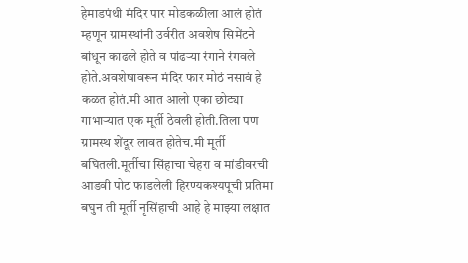हेमाडपंथी मंदिर पार मोडकळीला आलं होतं म्हणून ग्रामस्थांनी उर्वरीत अवशेष सिमेंटने बांधून काढले होते व पांढऱ्या रंगाने रंगवले होते.अवशेषावरून मंदिर फार मोठं नसावं हे कळत होतं.मी आत आलो एका छोट्या गाभाऱ्यात एक मूर्ती ठेवली होती.तिला पण ग्रामस्थ शेंदूर लावत होतेच.मी मूर्ती बघितली.मूर्तीचा सिंहाचा चेहरा व मांडीवरची आडवी पोट फाडलेली हिरण्यकश्यपूची प्रतिमा बघुन ती मूर्ती नृसिंहाची आहे हे माझ्या लक्षात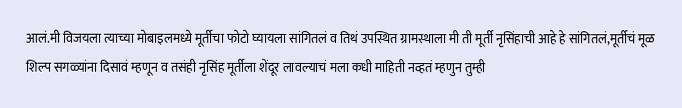आलं.मी विजयला त्याच्या मोबाइलमध्ये मूर्तीचा फोटो घ्यायला सांगितलं व तिथं उपस्थित ग्रामस्थाला मी ती मूर्ती नृसिंहाची आहे हे सांगितलं,मूर्तीचं मूळ शिल्प सगळ्यांना दिसावं म्हणून व तसंही नृसिंह मूर्तीला शेंदूर लावल्याचं मला कधी माहिती नव्हतं म्हणुन तुम्ही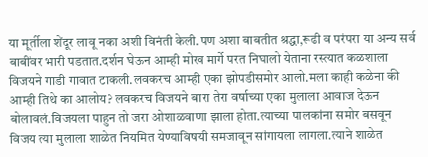या मूर्तीला शेंदूर लावू नका अशी विनंती केली.पण अशा बाबतीत श्रद्धा,रूढी व परंपरा या अन्य सर्व बाबींवर भारी पडतात.दर्शन घेऊन आम्ही मोख मार्गे परत निघालो येताना रस्त्यात कळशाला विजयने गाडी गावात टाकली.लवकरच आम्ही एका झोपडीसमोर आलो.मला काही कळेना की आम्ही तिथे का आलोय? लवकरच विजयने बारा तेरा वर्षाच्या एका मुलाला आवाज देऊन बोलावलं.विजयला पाहुन तो जरा ओशाळवाणा झाला होता.त्याच्या पालकांना समोर बसवून विजय त्या मुलाला शाळेत नियमित येण्याविषयी समजावून सांगायला लागला.त्याने शाळेत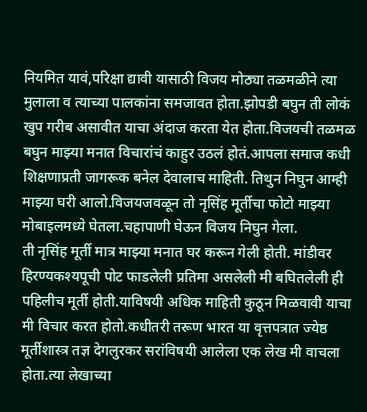नियमित यावं,परिक्षा द्यावी यासाठी विजय मोठ्या तळमळीने त्या मुलाला व त्याच्या पालकांना समजावत होता.झोपडी बघुन ती लोकं खुप गरीब असावीत याचा अंदाज करता येत होता.विजयची तळमळ बघुन माझ्या मनात विचारांचं काहुर उठलं होतं.आपला समाज कधी शिक्षणाप्रती जागरूक बनेल देवालाच माहिती. तिथुन निघुन आम्ही माझ्या घरी आलो.विजयजवळून तो नृसिंह मूर्तीचा फोटो माझ्या मोबाइलमध्ये घेतला.चहापाणी घेऊन विजय निघुन गेला.
ती नृसिंह मूर्ती मात्र माझ्या मनात घर करून गेली होती. मांडीवर हिरण्यकश्यपूची पोट फाडलेली प्रतिमा असलेली मी बघितलेली ही पहिलीच मूर्ती होती.याविषयी अधिक माहिती कुठून मिळवावी याचा मी विचार करत होतो.कधीतरी तरूण भारत या वृत्तपत्रात ज्येष्ठ मूर्तीशास्त्र तज्ञ देगलुरकर सरांविषयी आलेला एक लेख मी वाचला होता.त्या लेखाच्या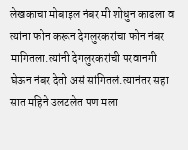लेखकाचा मोबाइल नंबर मी शोधुन काढला व त्यांना फोन करून देगलुरकरांचा फोन नंबर मागितला.त्यांनी देगलुरकरांची परवानगी घेऊन नंबर देतो असं सांगितलं.त्यानंतर सहा सात महिने उलटलेत पण मला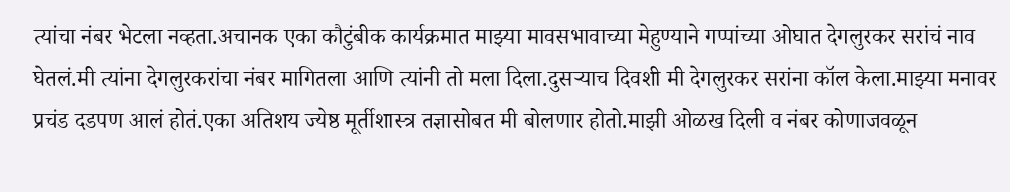त्यांचा नंबर भेटला नव्हता.अचानक एका कौटुंबीक कार्यक्रमात माझ्या मावसभावाच्या मेहुण्याने गप्पांच्या ओघात देगलुरकर सरांचं नाव घेतलं.मी त्यांना देगलुरकरांचा नंबर मागितला आणि त्यांनी तो मला दिला.दुसऱ्याच दिवशी मी देगलुरकर सरांना कॉल केला.माझ्या मनावर प्रचंड दडपण आलं होतं.एका अतिशय ज्येष्ठ मूर्तीशास्त्र तज्ञासोबत मी बोलणार होतो.माझी ओळख दिली व नंबर कोणाजवळून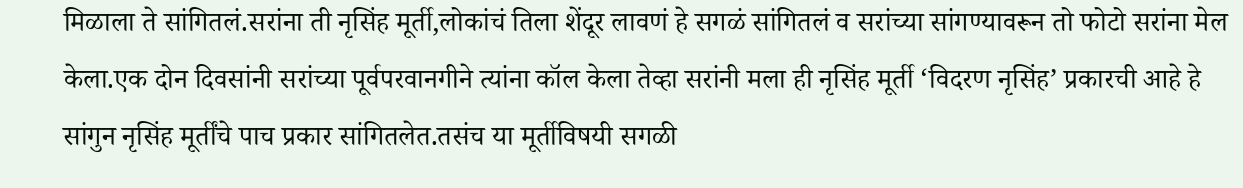मिळाला ते सांगितलं.सरांना ती नृसिंह मूर्ती,लोकांचं तिला शेंदूर लावणं हे सगळं सांगितलं व सरांच्या सांगण्यावरून तो फोटो सरांना मेल केला.एक दोन दिवसांनी सरांच्या पूर्वपरवानगीने त्यांना कॉल केला तेव्हा सरांनी मला ही नृसिंह मूर्ती ‘विदरण नृसिंह’ प्रकारची आहे हे सांगुन नृसिंह मूर्तींचे पाच प्रकार सांगितलेत.तसंच या मूर्तीविषयी सगळी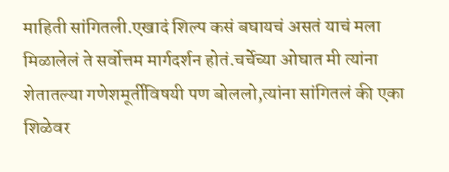माहिती सांगितली.एखादं शिल्प कसं बघायचं असतं याचं मला मिळालेलं ते सर्वोत्तम मार्गदर्शन होतं.चर्चेच्या ओघात मी त्यांना शेतातल्या गणेशमूर्तीविषयी पण बोललो,त्यांना सांगितलं की एका शिळेवर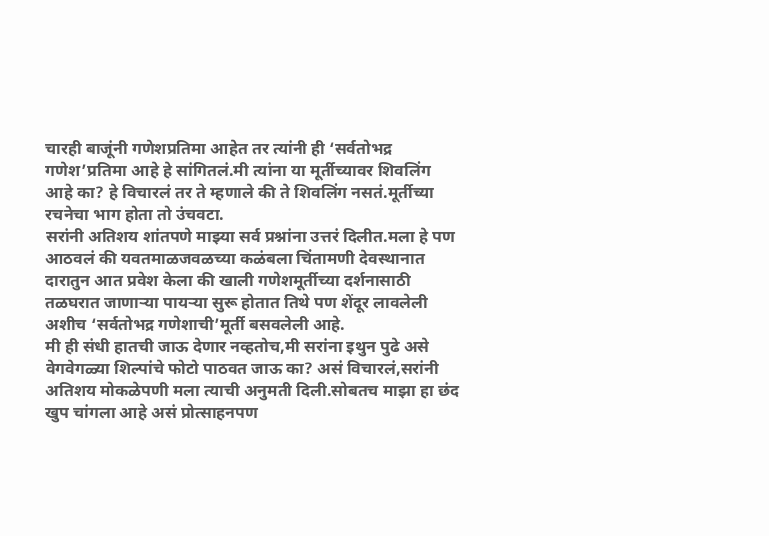चारही बाजूंनी गणेशप्रतिमा आहेत तर त्यांनी ही ‘सर्वतोभद्र गणेश’प्रतिमा आहे हे सांगितलं.मी त्यांना या मूर्तीच्यावर शिवलिंग आहे का? हे विचारलं तर ते म्हणाले की ते शिवलिंग नसतं.मूर्तीच्या रचनेचा भाग होता तो उंचवटा.
सरांनी अतिशय शांतपणे माझ्या सर्व प्रश्नांना उत्तरं दिलीत.मला हे पण आठवलं की यवतमाळजवळच्या कळंबला चिंतामणी देवस्थानात दारातुन आत प्रवेश केला की खाली गणेशमूर्तीच्या दर्शनासाठी तळघरात जाणाऱ्या पायऱ्या सुरू होतात तिथे पण शेंदूर लावलेली अशीच ‘सर्वतोभद्र गणेशाची’मूर्ती बसवलेली आहे.
मी ही संधी हातची जाऊ देणार नव्हतोच,मी सरांना इथुन पुढे असे वेगवेगळ्या शिल्पांचे फोटो पाठवत जाऊ का? असं विचारलं,सरांनी अतिशय मोकळेपणी मला त्याची अनुमती दिली.सोबतच माझा हा छंद खुप चांगला आहे असं प्रोत्साहनपण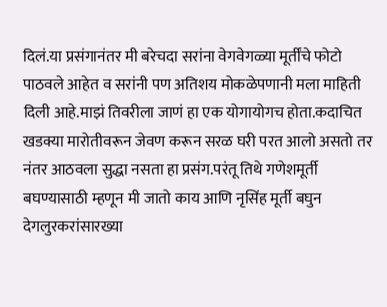दिलं.या प्रसंगानंतर मी बरेचदा सरांना वेगवेगळ्या मूर्तींचे फोटो पाठवले आहेत व सरांनी पण अतिशय मोकळेपणानी मला माहिती दिली आहे.माझं तिवरीला जाणं हा एक योगायोगच होता.कदाचित खडक्या मारोतीवरून जेवण करून सरळ घरी परत आलो असतो तर नंतर आठवला सुद्धा नसता हा प्रसंग.परंतू तिथे गणेशमूर्ती बघण्यासाठी म्हणून मी जातो काय आणि नृसिंह मूर्ती बघुन देगलुरकरांसारख्या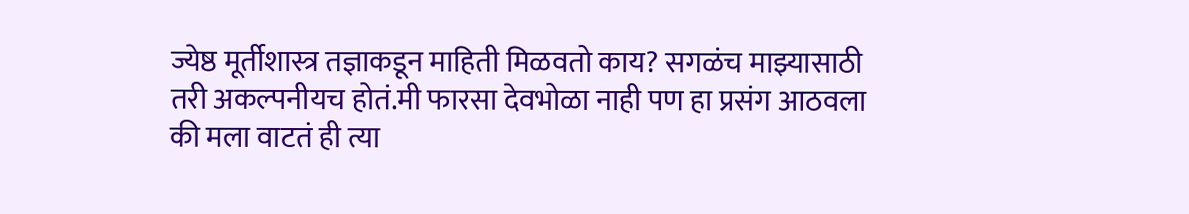ज्येष्ठ मूर्तीशास्त्र तज्ञाकडून माहिती मिळवतो काय? सगळंच माझ्यासाठी तरी अकल्पनीयच होतं.मी फारसा देवभोळा नाही पण हा प्रसंग आठवला की मला वाटतं ही त्या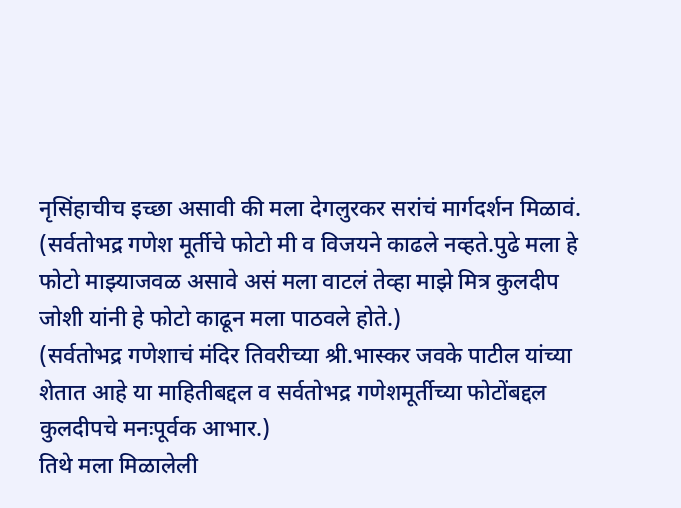नृसिंहाचीच इच्छा असावी की मला देगलुरकर सरांचं मार्गदर्शन मिळावं.
(सर्वतोभद्र गणेश मूर्तीचे फोटो मी व विजयने काढले नव्हते.पुढे मला हे फोटो माझ्याजवळ असावे असं मला वाटलं तेव्हा माझे मित्र कुलदीप जोशी यांनी हे फोटो काढून मला पाठवले होते.)
(सर्वतोभद्र गणेशाचं मंदिर तिवरीच्या श्री.भास्कर जवके पाटील यांच्या शेतात आहे या माहितीबद्दल व सर्वतोभद्र गणेशमूर्तीच्या फोटोंबद्दल कुलदीपचे मनःपूर्वक आभार.)
तिथे मला मिळालेली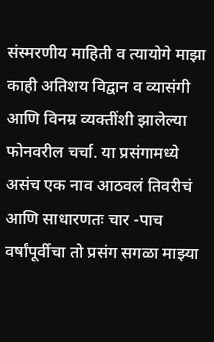संस्मरणीय माहिती व त्यायोगे माझा काही अतिशय विद्वान व व्यासंगी आणि विनम्र व्यक्तींशी झालेल्या फोनवरील चर्चा. या प्रसंगामध्ये असंच एक नाव आठवलं तिवरीचं आणि साधारणतः चार -पाच वर्षांपूर्वीचा तो प्रसंग सगळा माझ्या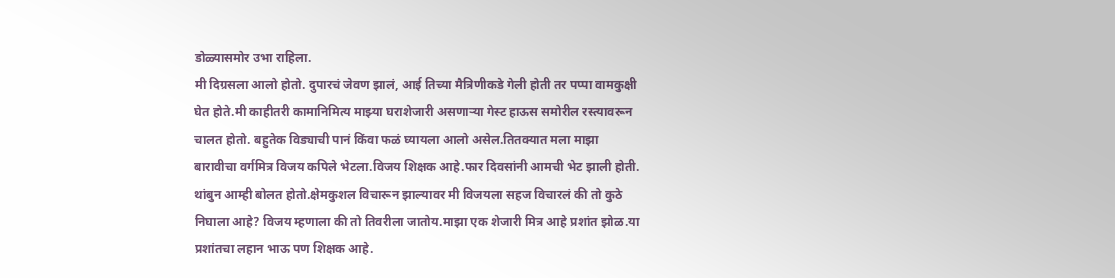डोळ्यासमोर उभा राहिला.
मी दिग्रसला आलो होतो. दुपारचं जेवण झालं, आई तिच्या मैत्रिणीकडे गेली होती तर पप्पा वामकुक्षी घेत होते.मी काहीतरी कामानिमित्य माझ्या घराशेजारी असणाऱ्या गेस्ट हाऊस समोरील रस्त्यावरून चालत होतो. बहुतेक विड्याची पानं किंवा फळं घ्यायला आलो असेल.तितक्यात मला माझा बारावीचा वर्गमित्र विजय कपिले भेटला.विजय शिक्षक आहे.फार दिवसांनी आमची भेट झाली होती. थांबुन आम्ही बोलत होतो.क्षेमकुशल विचारून झाल्यावर मी विजयला सहज विचारलं की तो कुठे निघाला आहे? विजय म्हणाला की तो तिवरीला जातोय.माझा एक शेजारी मित्र आहे प्रशांत झोळ.या प्रशांतचा लहान भाऊ पण शिक्षक आहे.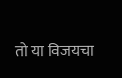तो या विजयचा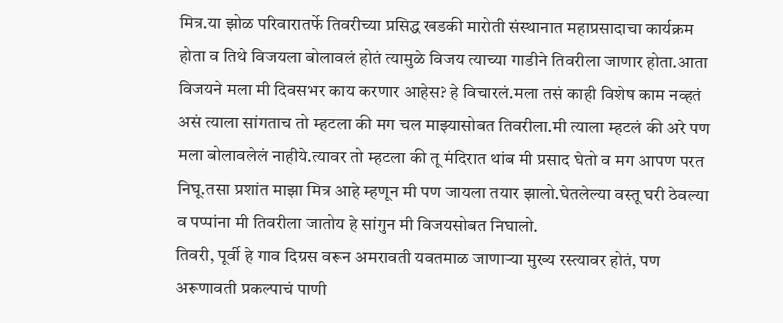मित्र.या झोळ परिवारातर्फे तिवरीच्या प्रसिद्ध खडकी मारोती संस्थानात महाप्रसादाचा कार्यक्रम होता व तिथे विजयला बोलावलं होतं त्यामुळे विजय त्याच्या गाडीने तिवरीला जाणार होता.आता विजयने मला मी दिवसभर काय करणार आहेस? हे विचारलं.मला तसं काही विशेष काम नव्हतं असं त्याला सांगताच तो म्हटला की मग चल माझ्यासोबत तिवरीला.मी त्याला म्हटलं की अरे पण मला बोलावलेलं नाहीये.त्यावर तो म्हटला की तू मंदिरात थांब मी प्रसाद घेतो व मग आपण परत निघू.तसा प्रशांत माझा मित्र आहे म्हणून मी पण जायला तयार झालो.घेतलेल्या वस्तू घरी ठेवल्या व पप्पांना मी तिवरीला जातोय हे सांगुन मी विजयसोबत निघालो.
तिवरी, पूर्वी हे गाव दिग्रस वरून अमरावती यवतमाळ जाणाऱ्या मुख्य रस्त्यावर होतं, पण अरूणावती प्रकल्पाचं पाणी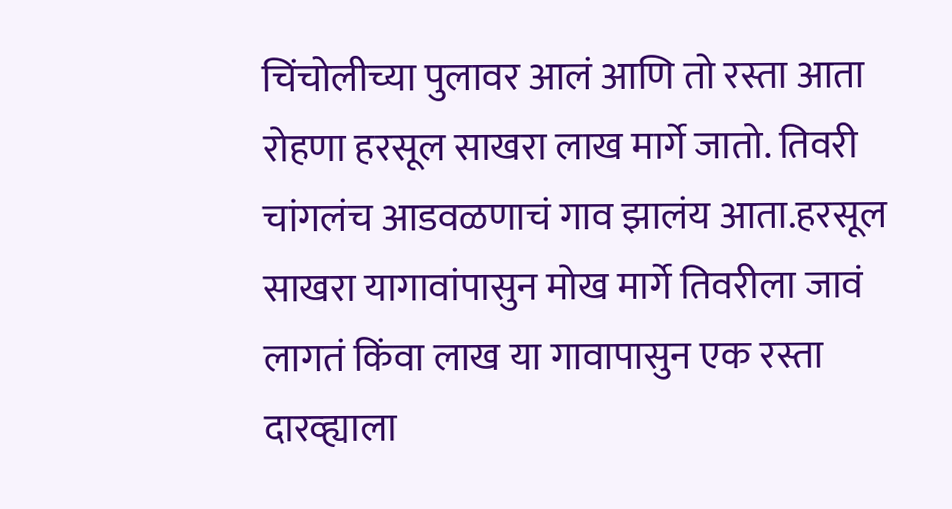चिंचोलीच्या पुलावर आलं आणि तो रस्ता आता रोहणा हरसूल साखरा लाख मार्गे जातो. तिवरी चांगलंच आडवळणाचं गाव झालंय आता.हरसूल साखरा यागावांपासुन मोख मार्गे तिवरीला जावं लागतं किंवा लाख या गावापासुन एक रस्ता दारव्ह्याला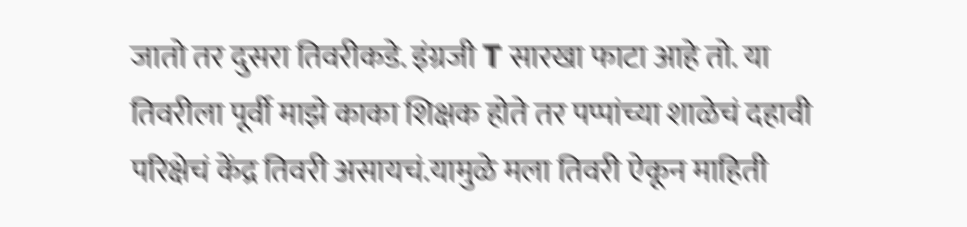जातो तर दुसरा तिवरीकडे. इंग्रजी T सारखा फाटा आहे तो. या तिवरीला पूर्वी माझे काका शिक्षक होते तर पप्पांच्या शाळेचं दहावी परिक्षेचं केंद्र तिवरी असायचं.यामुळे मला तिवरी ऐकून माहिती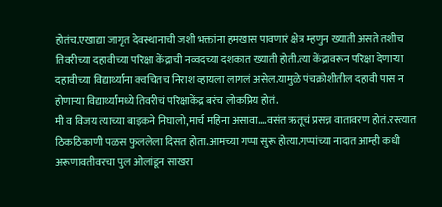होतंच.एखाद्या जागृत देवस्थानाची जशी भक्तांना हमखास पावणारं क्षेत्र म्हणुन ख्याती असते तशीच तिवरीच्या दहावीच्या परिक्षा केंद्राची नव्वदच्या दशकात ख्याती होती.त्या केंद्रावरून परिक्षा देणाऱ्या दहावीच्या विद्यार्थ्यांना क्वचितच निराश व्हायला लागलं असेल.यामुळे पंचक्रोशीतील दहावी पास न होणाऱ्या विद्यार्थ्यांमध्ये तिवरीचं परिक्षाकेंद्र बरंच लोकप्रिय होतं.
मी व विजय त्याच्या बाइकने निघालो,मार्च महिना असावा….वसंत ऋतूचं प्रसन्न वातावरण होतं.रस्त्यात ठिकठिकाणी पळस फुललेला दिसत होता.आमच्या गप्पा सुरू होत्या.गप्पांच्या नादात आम्ही कधी अरूणावतीवरचा पुल ओलांडून साखरा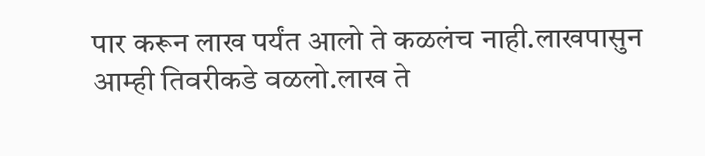पार करून लाख पर्यंत आलो ते कळलंच नाही.लाखपासुन आम्ही तिवरीकडे वळलो.लाख ते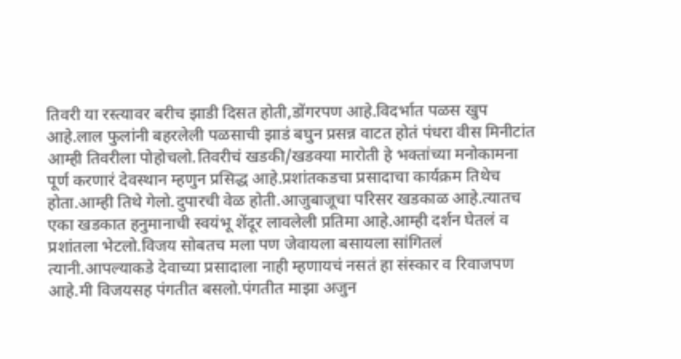तिवरी या रस्त्यावर बरीच झाडी दिसत होती,डोंगरपण आहे.विदर्भात पळस खुप आहे.लाल फुलांनी बहरलेली पळसाची झाडं बघुन प्रसन्न वाटत होतं पंधरा वीस मिनीटांत आम्ही तिवरीला पोहोचलो.तिवरीचं खडकी/खडक्या मारोती हे भक्तांच्या मनोकामना पूर्ण करणारं देवस्थान म्हणुन प्रसिद्ध आहे.प्रशांतकडचा प्रसादाचा कार्यक्रम तिथेच होता.आम्ही तिथे गेलो.दुपारची वेळ होती.आजुबाजूचा परिसर खडकाळ आहे.त्यातच एका खडकात हनुमानाची स्वयंभू शेंदूर लावलेली प्रतिमा आहे.आम्ही दर्शन घेतलं व प्रशांतला भेटलो.विजय सोबतच मला पण जेवायला बसायला सांगितलं त्यानी.आपल्याकडे देवाच्या प्रसादाला नाही म्हणायचं नसतं हा संस्कार व रिवाजपण आहे.मी विजयसह पंगतीत बसलो.पंगतीत माझा अजुन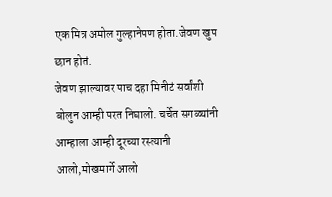एक मित्र अमोल गुल्हानेपण होता.जेवण खुप छान होतं.
जेवण झाल्यावर पाच दहा मिनीटं सर्वांशी बोलुन आम्ही परत निघालो. चर्चेत सगळ्यांनी आम्हाला आम्ही दूरच्या रस्त्यानी आलो,मोखमार्गे आलो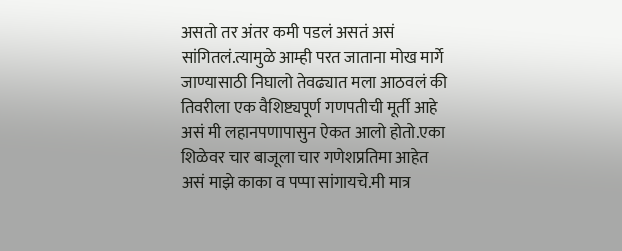असतो तर अंतर कमी पडलं असतं असं सांगितलं.त्यामुळे आम्ही परत जाताना मोख मार्गे जाण्यासाठी निघालो तेवढ्यात मला आठवलं की तिवरीला एक वैशिष्ट्यपूर्ण गणपतीची मूर्ती आहे असं मी लहानपणापासुन ऐकत आलो होतो.एका शिळेवर चार बाजूला चार गणेशप्रतिमा आहेत असं माझे काका व पप्पा सांगायचे.मी मात्र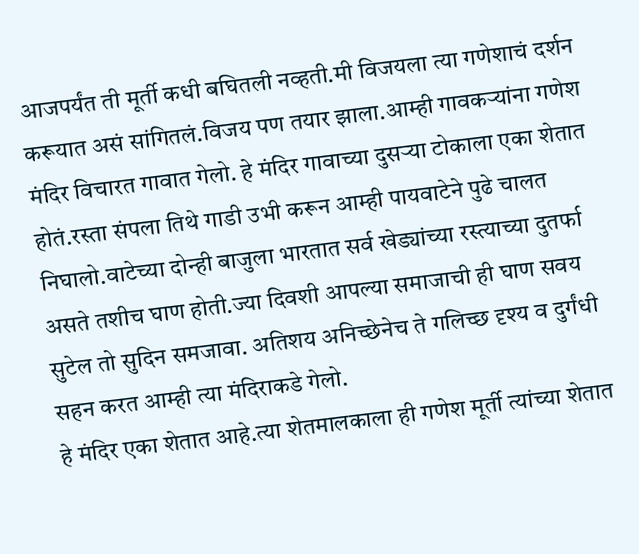आजपर्यंत ती मूर्ती कधी बघितली नव्हती.मी विजयला त्या गणेशाचं दर्शन करूयात असं सांगितलं.विजय पण तयार झाला.आम्ही गावकऱ्यांना गणेश मंदिर विचारत गावात गेलो. हे मंदिर गावाच्या दुसऱ्या टोकाला एका शेतात होतं.रस्ता संपला तिथे गाडी उभी करून आम्ही पायवाटेने पुढे चालत निघालो.वाटेच्या दोन्ही बाजुला भारतात सर्व खेड्यांच्या रस्त्याच्या दुतर्फा असते तशीच घाण होती.ज्या दिवशी आपल्या समाजाची ही घाण सवय सुटेल तो सुदिन समजावा. अतिशय अनिच्छेनेच ते गलिच्छ दृश्य व दुर्गंधी सहन करत आम्ही त्या मंदिराकडे गेलो.
हे मंदिर एका शेतात आहे.त्या शेतमालकाला ही गणेश मूर्ती त्यांच्या शेतात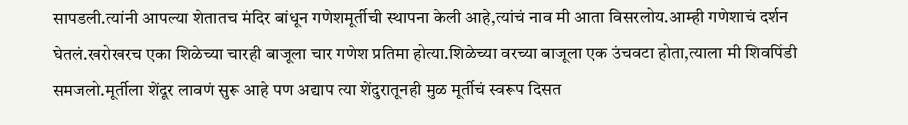सापडली.त्यांनी आपल्या शेतातच मंदिर बांधून गणेशमूर्तीची स्थापना केली आहे,त्यांचं नाव मी आता विसरलोय.आम्ही गणेशाचं दर्शन घेतलं.खरोखरच एका शिळेच्या चारही बाजूला चार गणेश प्रतिमा होत्या.शिळेच्या वरच्या बाजूला एक उंचवटा होता,त्याला मी शिवपिंडी समजलो.मूर्तीला शेंदूर लावणं सुरू आहे पण अद्याप त्या शेंदुरातूनही मुळ मूर्तीचं स्वरूप दिसत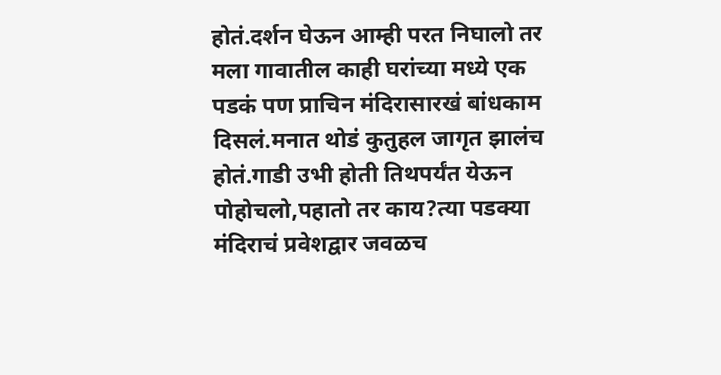होतं.दर्शन घेऊन आम्ही परत निघालो तर मला गावातील काही घरांच्या मध्ये एक पडकं पण प्राचिन मंदिरासारखं बांधकाम दिसलं.मनात थोडं कुतुहल जागृत झालंच होतं.गाडी उभी होती तिथपर्यंत येऊन पोहोचलो,पहातो तर काय?त्या पडक्या मंदिराचं प्रवेशद्वार जवळच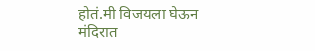होतं.मी विजयला घेऊन मंदिरात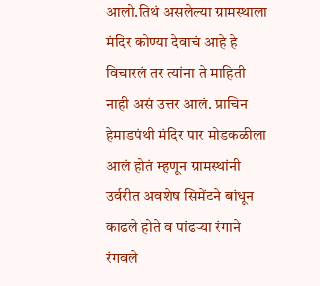आलो.तिथं असलेल्या ग्रामस्थाला मंदिर कोण्या देवाचं आहे हे विचारलं तर त्यांना ते माहिती नाही असं उत्तर आलं. प्राचिन हेमाडपंथी मंदिर पार मोडकळीला आलं होतं म्हणून ग्रामस्थांनी उर्वरीत अवशेष सिमेंटने बांधून काढले होते व पांढऱ्या रंगाने रंगवले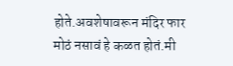होते.अवशेषावरून मंदिर फार मोठं नसावं हे कळत होतं.मी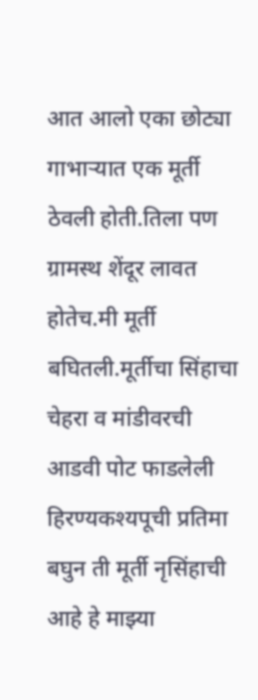आत आलो एका छोट्या गाभाऱ्यात एक मूर्ती ठेवली होती.तिला पण ग्रामस्थ शेंदूर लावत होतेच.मी मूर्ती बघितली.मूर्तीचा सिंहाचा चेहरा व मांडीवरची आडवी पोट फाडलेली हिरण्यकश्यपूची प्रतिमा बघुन ती मूर्ती नृसिंहाची आहे हे माझ्या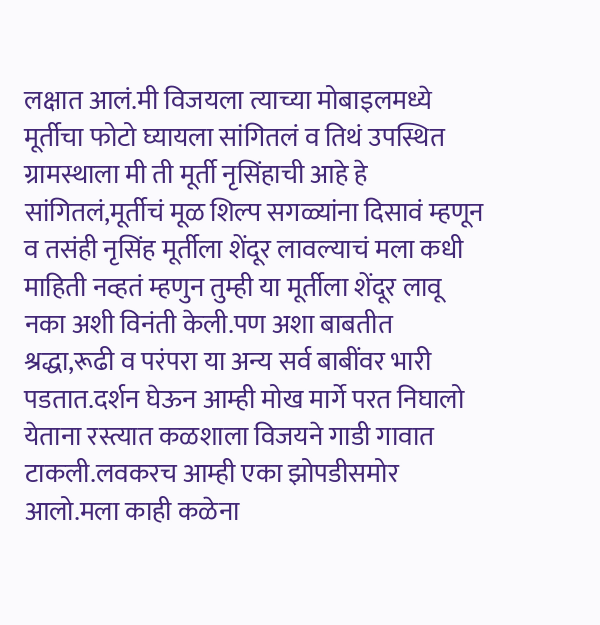लक्षात आलं.मी विजयला त्याच्या मोबाइलमध्ये मूर्तीचा फोटो घ्यायला सांगितलं व तिथं उपस्थित ग्रामस्थाला मी ती मूर्ती नृसिंहाची आहे हे सांगितलं,मूर्तीचं मूळ शिल्प सगळ्यांना दिसावं म्हणून व तसंही नृसिंह मूर्तीला शेंदूर लावल्याचं मला कधी माहिती नव्हतं म्हणुन तुम्ही या मूर्तीला शेंदूर लावू नका अशी विनंती केली.पण अशा बाबतीत श्रद्धा,रूढी व परंपरा या अन्य सर्व बाबींवर भारी पडतात.दर्शन घेऊन आम्ही मोख मार्गे परत निघालो येताना रस्त्यात कळशाला विजयने गाडी गावात टाकली.लवकरच आम्ही एका झोपडीसमोर आलो.मला काही कळेना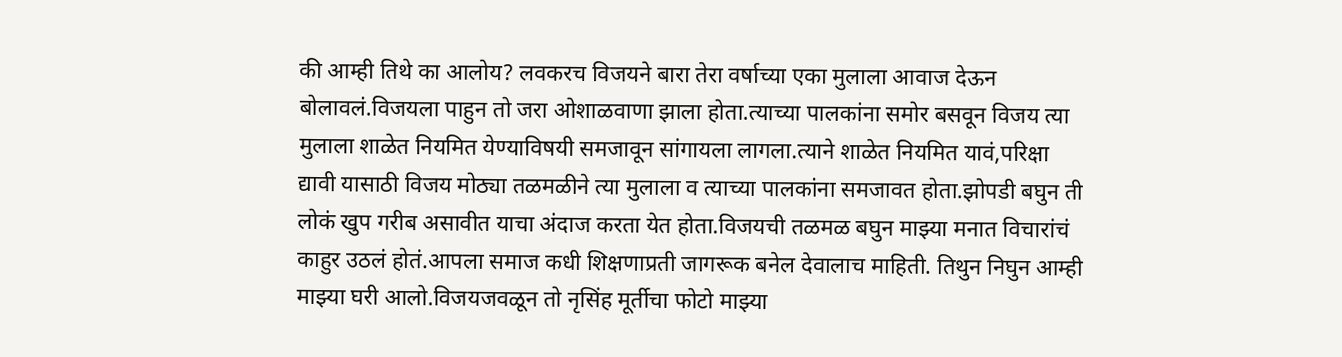की आम्ही तिथे का आलोय? लवकरच विजयने बारा तेरा वर्षाच्या एका मुलाला आवाज देऊन बोलावलं.विजयला पाहुन तो जरा ओशाळवाणा झाला होता.त्याच्या पालकांना समोर बसवून विजय त्या मुलाला शाळेत नियमित येण्याविषयी समजावून सांगायला लागला.त्याने शाळेत नियमित यावं,परिक्षा द्यावी यासाठी विजय मोठ्या तळमळीने त्या मुलाला व त्याच्या पालकांना समजावत होता.झोपडी बघुन ती लोकं खुप गरीब असावीत याचा अंदाज करता येत होता.विजयची तळमळ बघुन माझ्या मनात विचारांचं काहुर उठलं होतं.आपला समाज कधी शिक्षणाप्रती जागरूक बनेल देवालाच माहिती. तिथुन निघुन आम्ही माझ्या घरी आलो.विजयजवळून तो नृसिंह मूर्तीचा फोटो माझ्या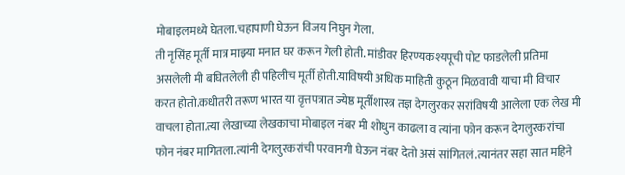मोबाइलमध्ये घेतला.चहापाणी घेऊन विजय निघुन गेला.
ती नृसिंह मूर्ती मात्र माझ्या मनात घर करून गेली होती. मांडीवर हिरण्यकश्यपूची पोट फाडलेली प्रतिमा असलेली मी बघितलेली ही पहिलीच मूर्ती होती.याविषयी अधिक माहिती कुठून मिळवावी याचा मी विचार करत होतो.कधीतरी तरूण भारत या वृत्तपत्रात ज्येष्ठ मूर्तीशास्त्र तज्ञ देगलुरकर सरांविषयी आलेला एक लेख मी वाचला होता.त्या लेखाच्या लेखकाचा मोबाइल नंबर मी शोधुन काढला व त्यांना फोन करून देगलुरकरांचा फोन नंबर मागितला.त्यांनी देगलुरकरांची परवानगी घेऊन नंबर देतो असं सांगितलं.त्यानंतर सहा सात महिने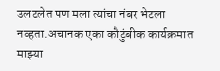उलटलेत पण मला त्यांचा नंबर भेटला नव्हता.अचानक एका कौटुंबीक कार्यक्रमात माझ्या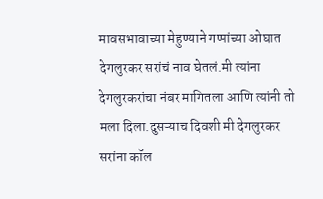मावसभावाच्या मेहुण्याने गप्पांच्या ओघात देगलुरकर सरांचं नाव घेतलं.मी त्यांना देगलुरकरांचा नंबर मागितला आणि त्यांनी तो मला दिला.दुसऱ्याच दिवशी मी देगलुरकर सरांना कॉल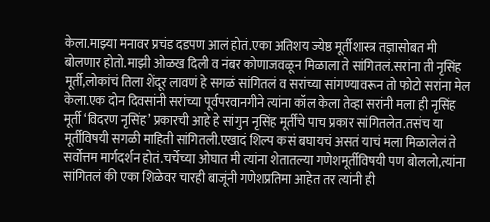केला.माझ्या मनावर प्रचंड दडपण आलं होतं.एका अतिशय ज्येष्ठ मूर्तीशास्त्र तज्ञासोबत मी बोलणार होतो.माझी ओळख दिली व नंबर कोणाजवळून मिळाला ते सांगितलं.सरांना ती नृसिंह मूर्ती,लोकांचं तिला शेंदूर लावणं हे सगळं सांगितलं व सरांच्या सांगण्यावरून तो फोटो सरांना मेल केला.एक दोन दिवसांनी सरांच्या पूर्वपरवानगीने त्यांना कॉल केला तेव्हा सरांनी मला ही नृसिंह मूर्ती ‘विदरण नृसिंह’ प्रकारची आहे हे सांगुन नृसिंह मूर्तींचे पाच प्रकार सांगितलेत.तसंच या मूर्तीविषयी सगळी माहिती सांगितली.एखादं शिल्प कसं बघायचं असतं याचं मला मिळालेलं ते सर्वोत्तम मार्गदर्शन होतं.चर्चेच्या ओघात मी त्यांना शेतातल्या गणेशमूर्तीविषयी पण बोललो,त्यांना सांगितलं की एका शिळेवर चारही बाजूंनी गणेशप्रतिमा आहेत तर त्यांनी ही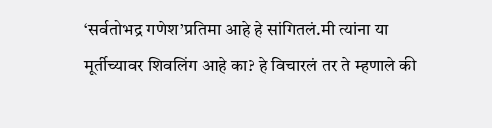‘सर्वतोभद्र गणेश’प्रतिमा आहे हे सांगितलं.मी त्यांना या मूर्तीच्यावर शिवलिंग आहे का? हे विचारलं तर ते म्हणाले की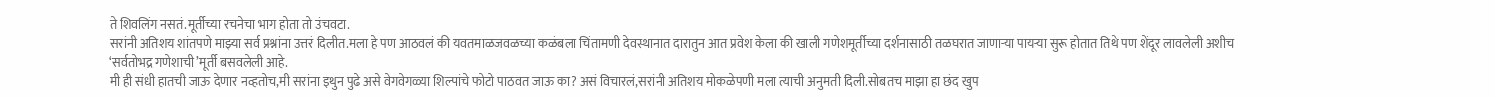ते शिवलिंग नसतं.मूर्तीच्या रचनेचा भाग होता तो उंचवटा.
सरांनी अतिशय शांतपणे माझ्या सर्व प्रश्नांना उत्तरं दिलीत.मला हे पण आठवलं की यवतमाळजवळच्या कळंबला चिंतामणी देवस्थानात दारातुन आत प्रवेश केला की खाली गणेशमूर्तीच्या दर्शनासाठी तळघरात जाणाऱ्या पायऱ्या सुरू होतात तिथे पण शेंदूर लावलेली अशीच ‘सर्वतोभद्र गणेशाची’मूर्ती बसवलेली आहे.
मी ही संधी हातची जाऊ देणार नव्हतोच,मी सरांना इथुन पुढे असे वेगवेगळ्या शिल्पांचे फोटो पाठवत जाऊ का? असं विचारलं,सरांनी अतिशय मोकळेपणी मला त्याची अनुमती दिली.सोबतच माझा हा छंद खुप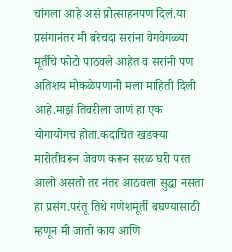चांगला आहे असं प्रोत्साहनपण दिलं.या प्रसंगानंतर मी बरेचदा सरांना वेगवेगळ्या मूर्तींचे फोटो पाठवले आहेत व सरांनी पण अतिशय मोकळेपणानी मला माहिती दिली आहे.माझं तिवरीला जाणं हा एक योगायोगच होता.कदाचित खडक्या मारोतीवरून जेवण करून सरळ घरी परत आलो असतो तर नंतर आठवला सुद्धा नसता हा प्रसंग.परंतू तिथे गणेशमूर्ती बघण्यासाठी म्हणून मी जातो काय आणि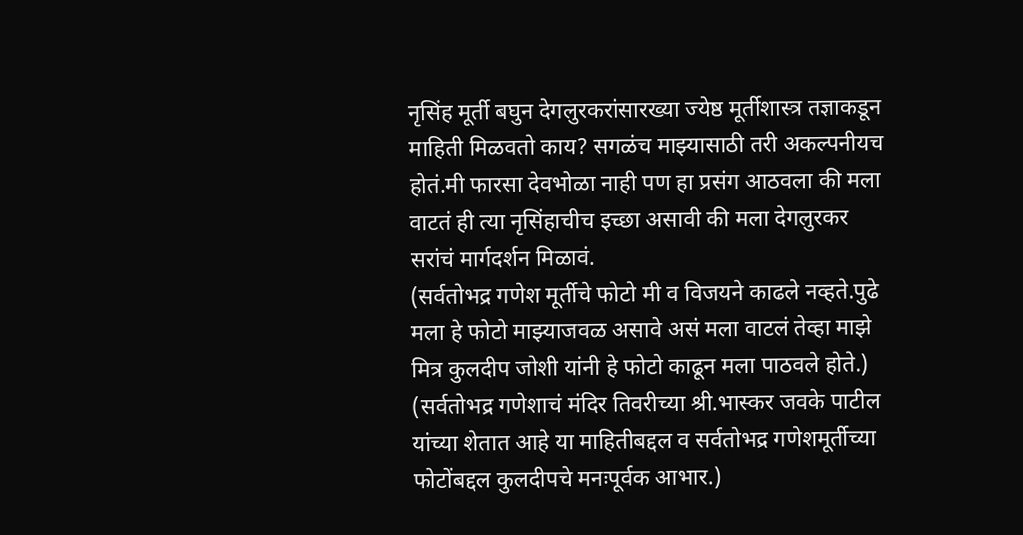नृसिंह मूर्ती बघुन देगलुरकरांसारख्या ज्येष्ठ मूर्तीशास्त्र तज्ञाकडून माहिती मिळवतो काय? सगळंच माझ्यासाठी तरी अकल्पनीयच होतं.मी फारसा देवभोळा नाही पण हा प्रसंग आठवला की मला वाटतं ही त्या नृसिंहाचीच इच्छा असावी की मला देगलुरकर सरांचं मार्गदर्शन मिळावं.
(सर्वतोभद्र गणेश मूर्तीचे फोटो मी व विजयने काढले नव्हते.पुढे मला हे फोटो माझ्याजवळ असावे असं मला वाटलं तेव्हा माझे मित्र कुलदीप जोशी यांनी हे फोटो काढून मला पाठवले होते.)
(सर्वतोभद्र गणेशाचं मंदिर तिवरीच्या श्री.भास्कर जवके पाटील यांच्या शेतात आहे या माहितीबद्दल व सर्वतोभद्र गणेशमूर्तीच्या फोटोंबद्दल कुलदीपचे मनःपूर्वक आभार.)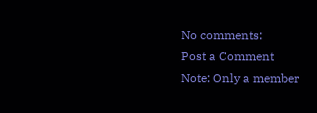No comments:
Post a Comment
Note: Only a member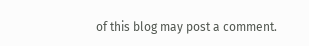of this blog may post a comment.